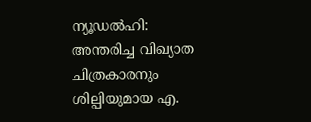ന്യൂഡല്‍ഹി: അന്തരിച്ച വിഖ്യാത ചിത്രകാരനും ശില്പിയുമായ എ.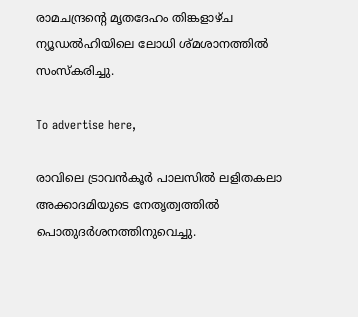രാമചന്ദ്രന്റെ മൃതദേഹം തിങ്കളാഴ്ച ന്യൂഡല്‍ഹിയിലെ ലോധി ശ്മശാനത്തില്‍
സംസ്‌കരിച്ചു.

To advertise here,

രാവിലെ ട്രാവന്‍കൂര്‍ പാലസില്‍ ലളിതകലാ അക്കാദമിയുടെ നേതൃത്വത്തില്‍ പൊതുദര്‍ശനത്തിനുവെച്ചു.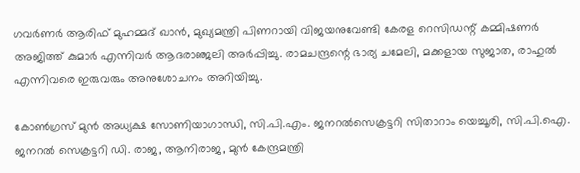ഗവര്‍ണര്‍ ആരിഫ് മുഹമ്മദ് ഖാന്‍, മുഖ്യമന്ത്രി പിണറായി വിജയനുവേണ്ടി കേരള റെസിഡന്റ് കമ്മിഷണര്‍ അജിത്ത് കുമാര്‍ എന്നിവര്‍ ആദരാഞ്ജലി അര്‍പ്പിച്ചു. രാമചന്ദ്രന്റെ ഭാര്യ ചമേലി, മക്കളായ സുജാത, രാഹുല്‍ എന്നിവരെ ഇരുവരും അനുശോചനം അറിയിച്ചു.

കോണ്‍ഗ്രസ് മുന്‍ അധ്യക്ഷ സോണിയാഗാന്ധി, സി.പി.എം. ജനറല്‍സെക്രട്ടറി സിതാറാം യെച്ചൂരി, സി.പി.ഐ. ജനറല്‍ സെക്രട്ടറി ഡി. രാജ, ആനിരാജ, മുന്‍ കേന്ദ്രമന്ത്രി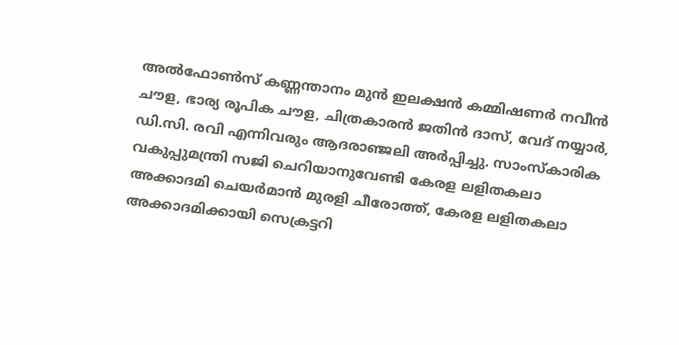അല്‍ഫോണ്‍സ് കണ്ണന്താനം മുന്‍ ഇലക്ഷന്‍ കമ്മിഷണര്‍ നവീന്‍ ചൗള, ഭാര്യ രൂപിക ചൗള, ചിത്രകാരന്‍ ജതിന്‍ ദാസ്, വേദ് നയ്യാര്‍, ഡി.സി. രവി എന്നിവരും ആദരാഞ്ജലി അര്‍പ്പിച്ചു. സാംസ്‌കാരിക വകുപ്പുമന്ത്രി സജി ചെറിയാനുവേണ്ടി കേരള ലളിതകലാ അക്കാദമി ചെയര്‍മാന്‍ മുരളി ചീരോത്ത്, കേരള ലളിതകലാ അക്കാദമിക്കായി സെക്രട്ടറി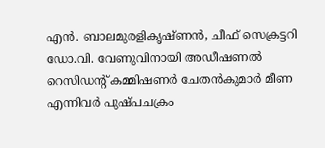എന്‍. ബാലമുരളികൃഷ്ണന്‍, ചീഫ് സെക്രട്ടറി ഡോ.വി. വേണുവിനായി അഡീഷണല്‍ റെസിഡന്റ് കമ്മിഷണര്‍ ചേതന്‍കുമാര്‍ മീണ എന്നിവര്‍ പുഷ്പചക്രം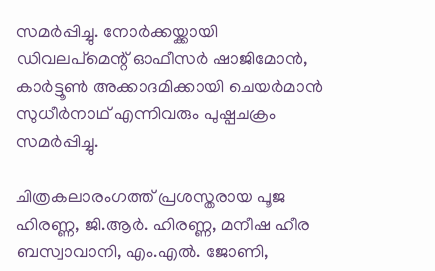സമര്‍പ്പിച്ചു. നോര്‍ക്കയ്ക്കായി ഡിവലപ്‌മെന്റ് ഓഫീസര്‍ ഷാജിമോന്‍, കാര്‍ട്ടൂണ്‍ അക്കാദമിക്കായി ചെയര്‍മാന്‍ സുധീര്‍നാഥ് എന്നിവരും പുഷ്പചക്രം സമര്‍പ്പിച്ചു.

ചിത്രകലാരംഗത്ത് പ്രശസ്തരായ പൂജ ഹിരണ്ണ, ജി.ആര്‍. ഹിരണ്ണ, മനീഷ ഹീര ബസ്വാവാനി, എം.എല്‍. ജോണി,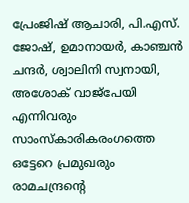പ്രേംജിഷ് ആചാരി, പി.എസ്. ജോഷ്, ഉമാനായര്‍, കാഞ്ചന്‍ ചന്ദര്‍, ശ്വാലിനി സ്വനായി, അശോക് വാജ്‌പേയി എന്നിവരും സാംസ്‌കാരികരംഗത്തെ ഒട്ടേറെ പ്രമുഖരും രാമചന്ദ്രന്റെ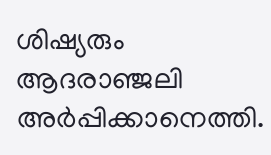ശിഷ്യരും ആദരാഞ്ജലി അര്‍പ്പിക്കാനെത്തി.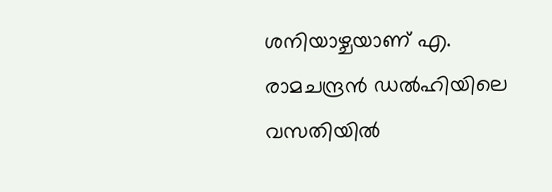ശനിയാഴ്ചയാണ് എ. രാമചന്ദ്രന്‍ ഡല്‍ഹിയിലെ വസതിയില്‍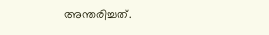അന്തരിച്ചത്.